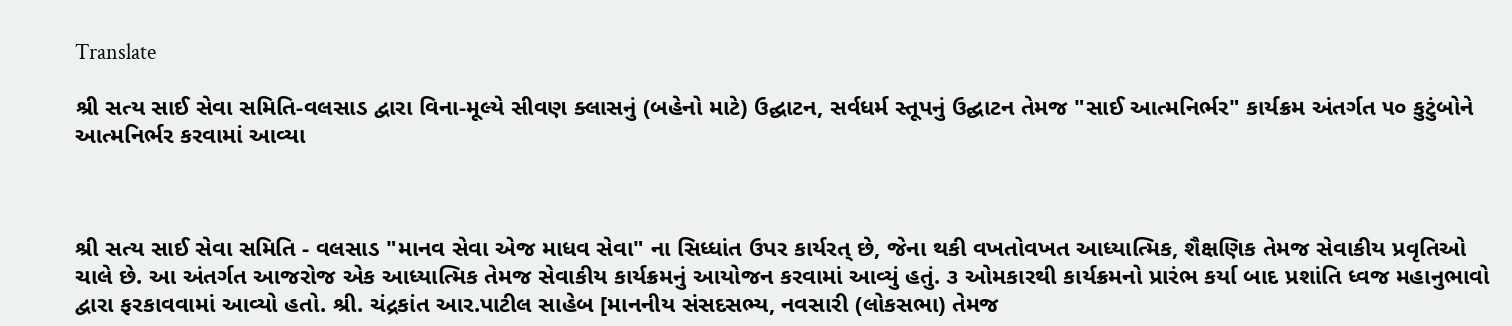Translate

શ્રી સત્ય સાઈ સેવા સમિતિ-વલસાડ દ્વારા વિના-મૂલ્યે સીવણ ક્લાસનું (બહેનો માટે) ઉદ્ઘાટન, સર્વધર્મ સ્તૂપનું ઉદ્ઘાટન તેમજ "સાઈ આત્મનિર્ભર" કાર્યક્રમ‌ અંતર્ગત ૫૦ કુટુંબોને આત્મનિર્ભર કરવામાં આવ્યા



શ્રી સત્ય સાઈ સેવા સમિતિ - વલસાડ "માનવ સેવા એજ માધવ સેવા‌" ના સિધ્ધાંત ઉપર કાર્યરત્ છે, જેના થકી વખતોવખત આધ્યાત્મિક, શૈક્ષણિક તેમજ સેવાકીય પ્રવૃતિઓ ચાલે છે. આ અંતર્ગત આજરોજ‌ એક આધ્યાત્મિક તેમજ સેવાકીય કાર્યક્રમનું આયોજન કરવામાં આવ્યું હતું. ૩ ઓમકારથી‌ કાર્યક્રમનો પ્રારંભ કર્યા બાદ પ્રશાંતિ ધ્વજ મહાનુભાવો દ્વારા ફરકાવવામાં આવ્યો હતો. શ્રી. ચંદ્રકાંત આર.પાટીલ સાહેબ [માનનીય સંસદસભ્ય, નવસારી (લોકસભા) તેમજ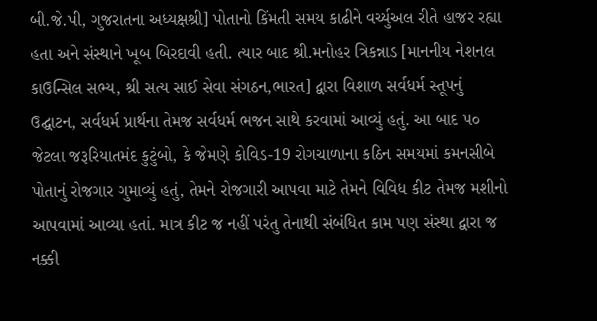બી.જે.પી, ગુજરાતના અધ્યક્ષશ્રી] પોતાનો કિંમતી સમય કાઢીને વર્ચ્યુઅલ રીતે હાજર રહ્યા હતા અને સંસ્થાને ખૂબ બિરદાવી હતી. ત્યાર બાદ શ્રી.મનોહર ત્રિકન્નાડ [માનનીય નેશનલ કાઉન્સિલ સભ્ય, શ્રી સત્ય સાઈ સેવા સંગઠન,ભારત] દ્વારા વિશાળ સર્વધર્મ સ્તૂપનું ઉદ્ઘાટન, સર્વધર્મ પ્રાર્થના તેમજ સર્વધર્મ ભજન‌ સાથે કરવામાં આવ્યું હતું. આ‌‌ બાદ ૫૦ જેટલા‌ જરૂરિયાતમંદ‌ કુટુંબો, કે જેમણે કોવિડ-19 રોગચાળાના કઠિન સમયમાં કમનસીબે પોતાનું રોજગાર ગુમાવ્યું હતું, તેમને રોજગારી આપવા માટે તેમને વિવિધ કીટ‌ તેમજ મશીનો આપવામાં આવ્યા હતાં. માત્ર કીટ જ નહીં પરંતુ તેનાથી સંબંધિત કામ પણ સંસ્થા દ્વારા જ‌ નક્કી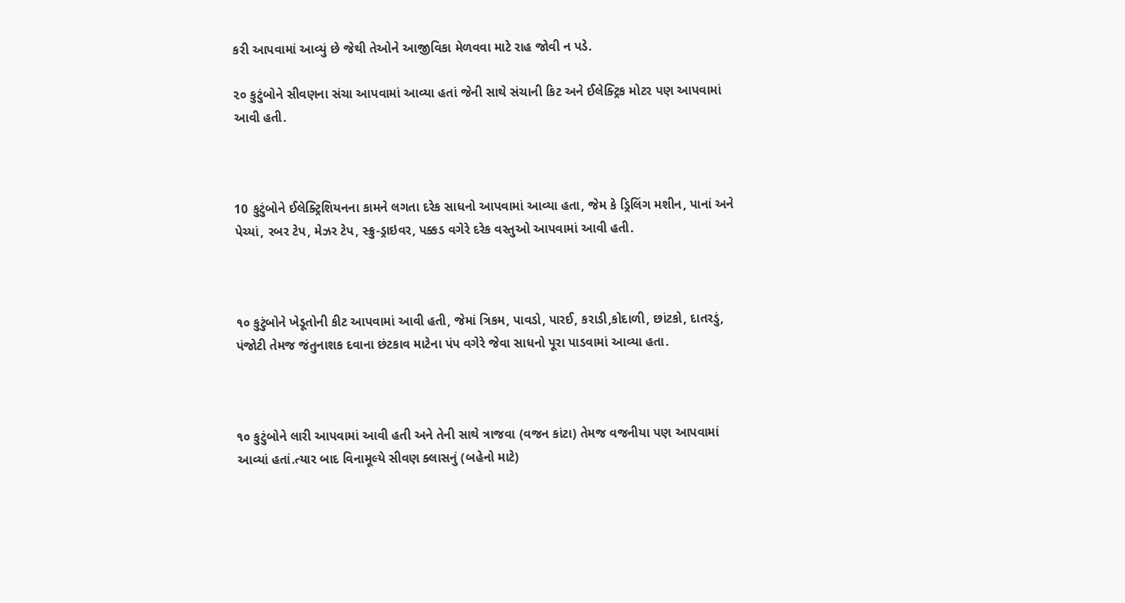કરી આપવામાં આવ્યું છે જેથી તેઓને આજીવિકા મેળવવા માટે રાહ જોવી ન પડે.

૨૦ કુટુંબોને‌ સીવણના સંચા આપવામાં આવ્યા હતાં જેની સાથે સંચાની કિટ અને ઈલેક્ટ્રિક મોટર પણ આપવામાં આવી હતી.



10 કુટુંબોને ઈલેક્ટ્રિશિયનના કામને લગતા દરેક સાધનો આપવામાં આવ્યા હતા, જેમ કે ડ્રિલિંગ મશીન, પાનાં અને પેચ્યાં, રબર ટેપ, મેઝર ટેપ, સ્ક્રુ-ડ્રાઇવર, પક્કડ વગેરે દરેક વસ્તુઓ આપવામાં આવી હતી.



૧૦ કુટુંબોને ખેડૂતોની કીટ આપવામાં આવી હતી, જેમાં ત્રિકમ, પાવડો, પારઈ, કરાડી,કોદાળી, છાંટકો, દાતરડું, પંજોટી તેમજ જંતુનાશક દવાના છંટકાવ માટેના પંપ વગેરે જેવા સાધનો પૂરા પાડવામાં આવ્યા હતા.



૧૦ કુટુંબોને લારી આપવામાં આવી હતી અને તેની સાથે ત્રાજવા (વજન કાંટા) તેમજ વજનીયા પણ આપવામાં આવ્યાં હતાં.ત્યાર બાદ વિનામૂલ્યે સીવણ ક્લાસનું (બહેનો માટે)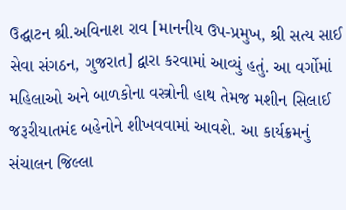ઉદ્ઘાટન શ્રી.અવિનાશ રાવ [માનનીય ઉપ-પ્રમુખ, શ્રી સત્ય સાઈ સેવા સંગઠન, ગુજરાત] દ્વારા કરવામાં આવ્યું હતું. આ વર્ગોમાં મહિલાઓ અને બાળકોના વસ્ત્રોની હાથ તેમજ મશીન સિલાઈ જરૂરીયાતમંદ બહેનોને શીખવવામાં આવશે. આ કાર્યક્રમનું સંચાલન જિલ્લા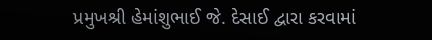પ્રમુખશ્રી હેમાંશુભાઈ જે. દેસાઈ દ્વારા કરવામાં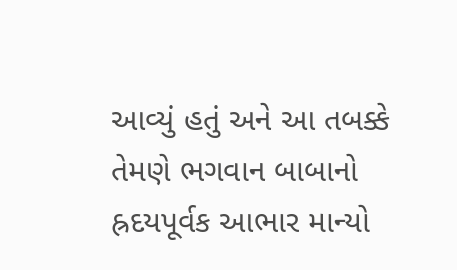આવ્યું હતું અને આ તબક્કે તેમણે ભગવાન બાબાનો હ્રદયપૂર્વક આભાર માન્યો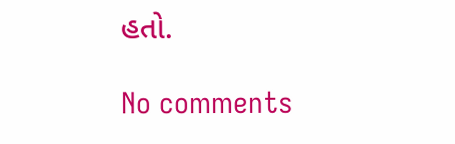હતો.

No comments